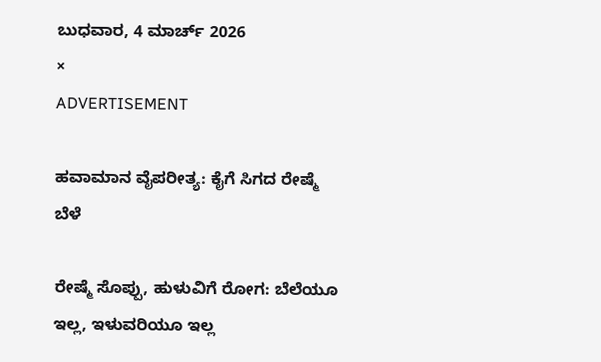ಬುಧವಾರ, 4 ಮಾರ್ಚ್ 2026
×
ADVERTISEMENT

ಹವಾಮಾನ ವೈಪರೀತ್ಯ: ಕೈಗೆ ಸಿಗದ ರೇಷ್ಮೆ ಬೆಳೆ

ರೇಷ್ಮೆ ಸೊಪ್ಪು, ಹುಳುವಿಗೆ ರೋಗ: ಬೆಲೆಯೂ ಇಲ್ಲ, ಇಳುವರಿಯೂ ಇಲ್ಲ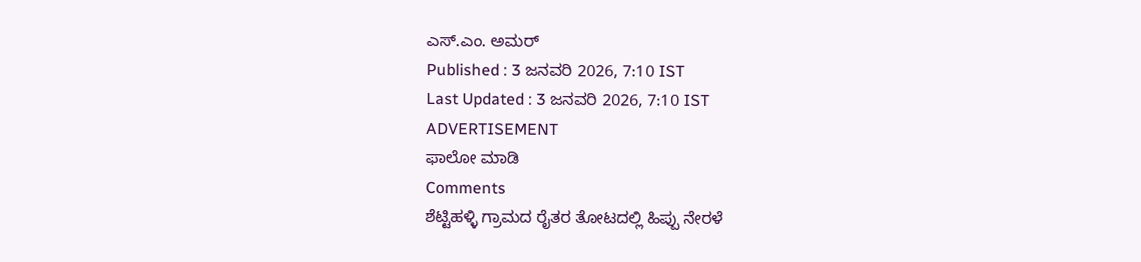ಎಸ್.ಎಂ. ಅಮರ್
Published : 3 ಜನವರಿ 2026, 7:10 IST
Last Updated : 3 ಜನವರಿ 2026, 7:10 IST
ADVERTISEMENT
ಫಾಲೋ ಮಾಡಿ
Comments
ಶೆಟ್ಟಿಹಳ್ಳಿ ಗ್ರಾಮದ ರೈತರ ತೋಟದಲ್ಲಿ ಹಿಪ್ಪು ನೇರಳೆ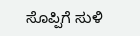ಸೊಪ್ಪಿಗೆ ಸುಳಿ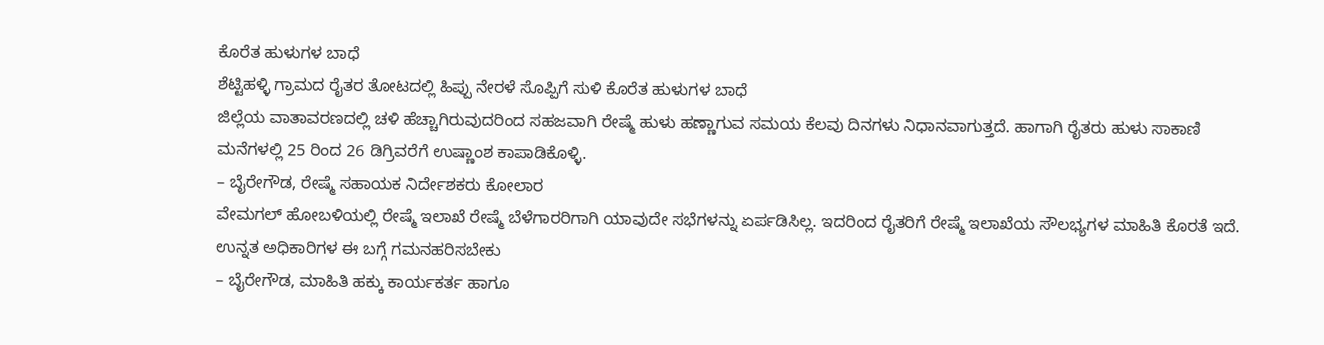ಕೊರೆತ ಹುಳುಗಳ ಬಾಧೆ
ಶೆಟ್ಟಿಹಳ್ಳಿ ಗ್ರಾಮದ ರೈತರ ತೋಟದಲ್ಲಿ ಹಿಪ್ಪು ನೇರಳೆ ಸೊಪ್ಪಿಗೆ ಸುಳಿ ಕೊರೆತ ಹುಳುಗಳ ಬಾಧೆ
ಜಿಲ್ಲೆಯ ವಾತಾವರಣದಲ್ಲಿ ಚಳಿ ಹೆಚ್ಚಾಗಿರುವುದರಿಂದ ಸಹಜವಾಗಿ ರೇಷ್ಮೆ ಹುಳು ಹಣ್ಣಾಗುವ ಸಮಯ ಕೆಲವು ದಿನಗಳು ನಿಧಾನವಾಗುತ್ತದೆ. ಹಾಗಾಗಿ ರೈತರು ಹುಳು ಸಾಕಾಣಿ ಮನೆಗಳಲ್ಲಿ 25 ರಿಂದ 26 ಡಿಗ್ರಿವರೆಗೆ ಉಷ್ಣಾಂಶ ಕಾಪಾಡಿಕೊಳ್ಳಿ.
– ಬೈರೇಗೌಡ, ರೇಷ್ಮೆ ಸಹಾಯಕ ನಿರ್ದೇಶಕರು ಕೋಲಾರ
ವೇಮಗಲ್ ಹೋಬಳಿಯಲ್ಲಿ ರೇಷ್ಮೆ ಇಲಾಖೆ ರೇಷ್ಮೆ ಬೆಳೆಗಾರರಿಗಾಗಿ ಯಾವುದೇ ಸಭೆಗಳನ್ನು ಏರ್ಪಡಿಸಿಲ್ಲ. ಇದರಿಂದ ರೈತರಿಗೆ ರೇಷ್ಮೆ ಇಲಾಖೆಯ ಸೌಲಭ್ಯಗಳ ಮಾಹಿತಿ ಕೊರತೆ ಇದೆ. ಉನ್ನತ ಅಧಿಕಾರಿಗಳ ಈ ಬಗ್ಗೆ ಗಮನಹರಿಸಬೇಕು
– ಬೈರೇಗೌಡ, ಮಾಹಿತಿ ಹಕ್ಕು ಕಾರ್ಯಕರ್ತ ಹಾಗೂ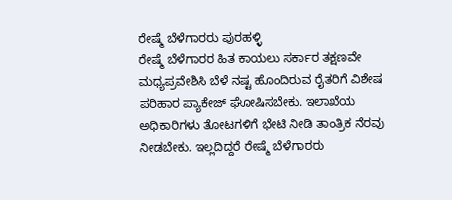ರೇಷ್ಮೆ ಬೆಳೆಗಾರರು ಪುರಹಳ್ಳಿ
ರೇಷ್ಮೆ ಬೆಳೆಗಾರರ ಹಿತ ಕಾಯಲು ಸರ್ಕಾರ ತಕ್ಷಣವೇ ಮಧ್ಯಪ್ರವೇಶಿಸಿ ಬೆಳೆ ನಷ್ಟ ಹೊಂದಿರುವ ರೈತರಿಗೆ ವಿಶೇಷ ಪರಿಹಾರ ಪ್ಯಾಕೇಜ್ ಘೋಷಿಸಬೇಕು. ಇಲಾಖೆಯ ಅಧಿಕಾರಿಗಳು ತೋಟಗಳಿಗೆ ಭೇಟಿ ನೀಡಿ ತಾಂತ್ರಿಕ ನೆರವು ನೀಡಬೇಕು. ಇಲ್ಲದಿದ್ದರೆ ರೇಷ್ಮೆ ಬೆಳೆಗಾರರು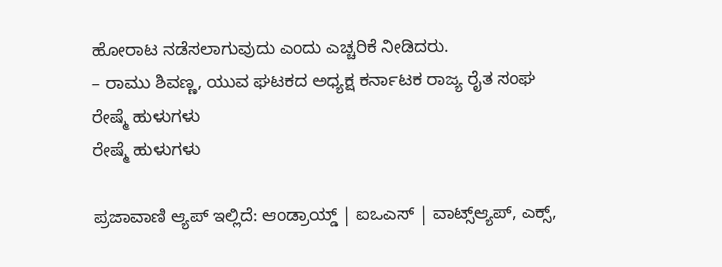ಹೋರಾಟ ನಡೆಸಲಾಗುವುದು ಎಂದು ಎಚ್ಚರಿಕೆ ನೀಡಿದರು.
– ರಾಮು ಶಿವಣ್ಣ, ಯುವ ಘಟಕದ ಅಧ್ಯಕ್ಷ ಕರ್ನಾಟಕ ರಾಜ್ಯ ರೈತ ಸಂಘ
ರೇಷ್ಮೆ ಹುಳುಗಳು
ರೇಷ್ಮೆ ಹುಳುಗಳು

ಪ್ರಜಾವಾಣಿ ಆ್ಯಪ್ ಇಲ್ಲಿದೆ: ಆಂಡ್ರಾಯ್ಡ್ | ಐಒಎಸ್ | ವಾಟ್ಸ್ಆ್ಯಪ್, ಎಕ್ಸ್,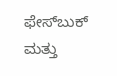ಫೇಸ್‌ಬುಕ್ ಮತ್ತು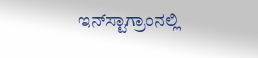ಇನ್‌ಸ್ಟಾಗ್ರಾಂನಲ್ಲಿ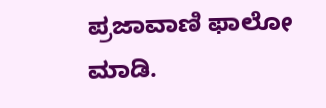ಪ್ರಜಾವಾಣಿ ಫಾಲೋ ಮಾಡಿ.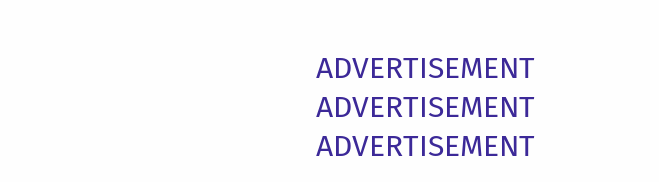ADVERTISEMENT
ADVERTISEMENT
ADVERTISEMENT